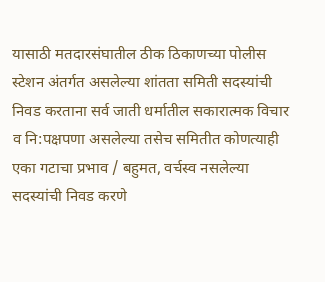यासाठी मतदारसंघातील ठीक ठिकाणच्या पोलीस स्टेशन अंतर्गत असलेल्या शांतता समिती सदस्यांची निवड करताना सर्व जाती धर्मातील सकारात्मक विचार व नि:पक्षपणा असलेल्या तसेच समितीत कोणत्याही एका गटाचा प्रभाव / बहुमत, वर्चस्व नसलेल्या सदस्यांची निवड करणे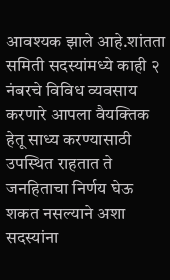आवश्यक झाले आहे.शांतता समिती सदस्यांमध्ये काही २ नंबरचे विविध व्यवसाय करणारे आपला वैयक्तिक हेतू साध्य करण्यासाठी उपस्थित राहतात ते जनहिताचा निर्णय घेऊ शकत नसल्याने अशा सदस्यांना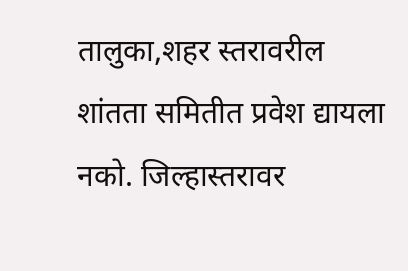तालुका,शहर स्तरावरील शांतता समितीत प्रवेश द्यायला नको. जिल्हास्तरावर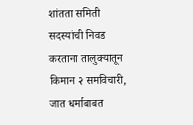शांतता समिती सदस्यांची निवड करताना तालुक्यातून किमान २ समविचारी, जात धर्माबाबत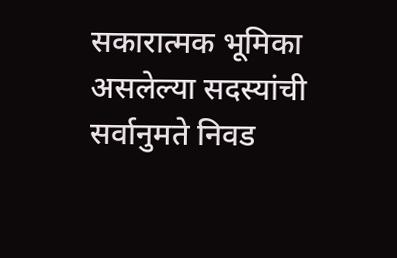सकारात्मक भूमिका असलेल्या सदस्यांची सर्वानुमते निवड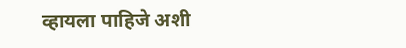व्हायला पाहिजे अशी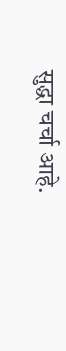सुद्धा चर्चा आहे.